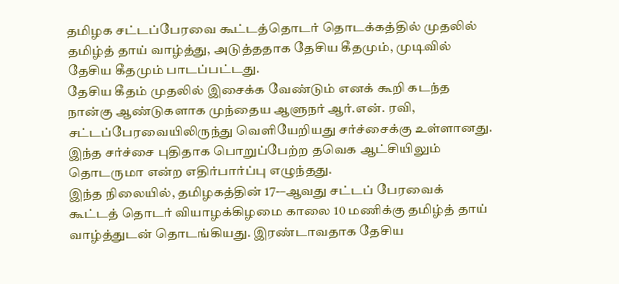தமிழக சட்டப்பேரவை கூட்டத்தொடர் தொடக்கத்தில் முதலில் தமிழ்த் தாய் வாழ்த்து, அடுத்ததாக தேசிய கீதமும், முடிவில் தேசிய கீதமும் பாடப்பட்டது.
தேசிய கீதம் முதலில் இசைக்க வேண்டும் எனக் கூறி கடந்த நான்கு ஆண்டுகளாக முந்தைய ஆளுநர் ஆர்.என். ரவி, சட்டப்பேரவையிலிருந்து வெளியேறியது சர்ச்சைக்கு உள்ளானது. இந்த சர்ச்சை புதிதாக பொறுப்பேற்ற தவெக ஆட்சியிலும் தொடருமா என்ற எதிர்பார்ப்பு எழுந்தது.
இந்த நிலையில், தமிழகத்தின் 17-–ஆவது சட்டப் பேரவைக் கூட்டத் தொடர் வியாழக்கிழமை காலை 10 மணிக்கு தமிழ்த் தாய் வாழ்த்துடன் தொடங்கியது. இரண்டாவதாக தேசிய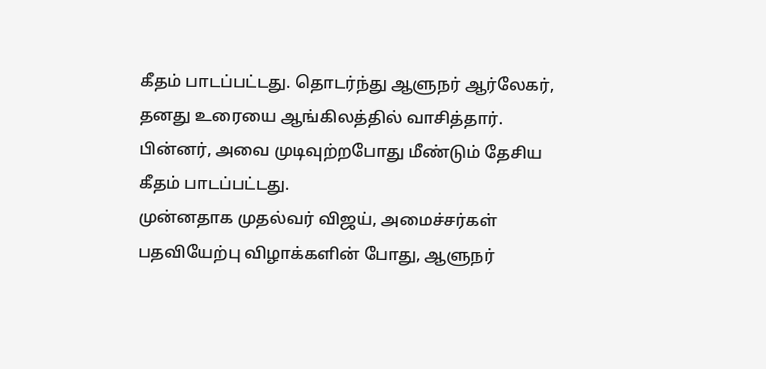கீதம் பாடப்பட்டது. தொடர்ந்து ஆளுநர் ஆர்லேகர், தனது உரையை ஆங்கிலத்தில் வாசித்தார். பின்னர், அவை முடிவுற்றபோது மீண்டும் தேசிய கீதம் பாடப்பட்டது.
முன்னதாக முதல்வர் விஜய், அமைச்சர்கள் பதவியேற்பு விழாக்களின் போது, ஆளுநர்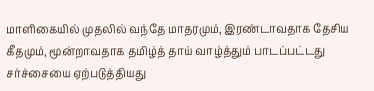மாளிகையில் முதலில் வந்தே மாதரமும், இரண்டாவதாக தேசிய கீதமும், மூன்றாவதாக தமிழ்த் தாய் வாழ்த்தும் பாடப்பட்டது சர்ச்சையை ஏற்படுத்தியது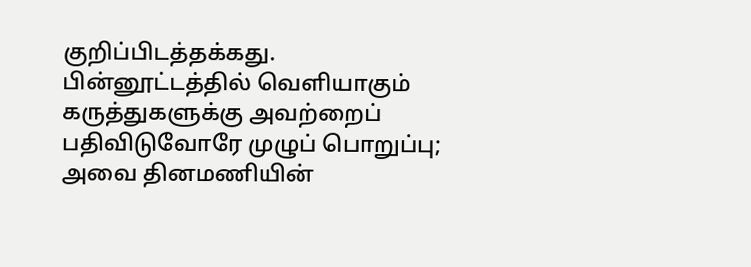குறிப்பிடத்தக்கது.
பின்னூட்டத்தில் வெளியாகும் கருத்துகளுக்கு அவற்றைப் பதிவிடுவோரே முழுப் பொறுப்பு; அவை தினமணியின்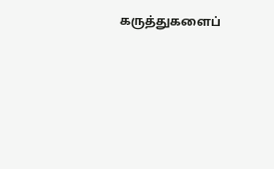கருத்துகளைப்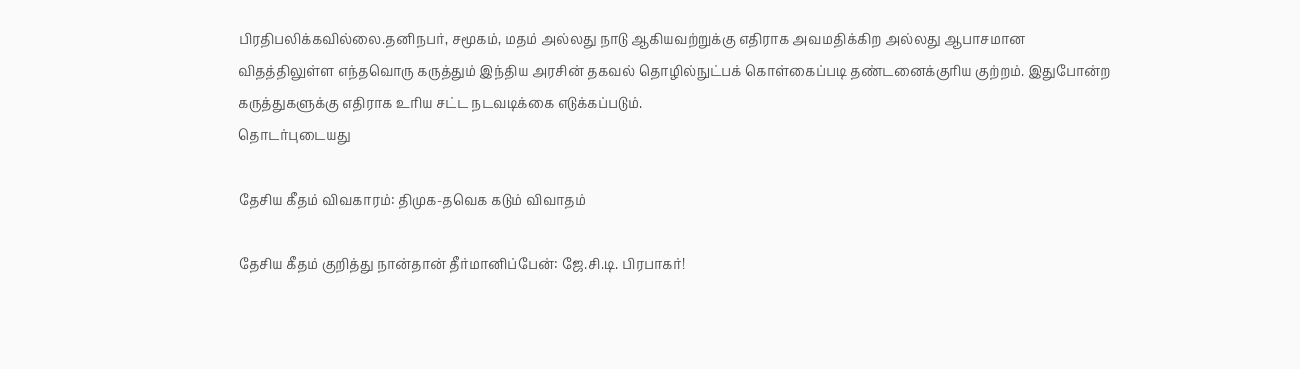பிரதிபலிக்கவில்லை.தனிநபர், சமூகம், மதம் அல்லது நாடு ஆகியவற்றுக்கு எதிராக அவமதிக்கிற அல்லது ஆபாசமான விதத்திலுள்ள எந்தவொரு கருத்தும் இந்திய அரசின் தகவல் தொழில்நுட்பக் கொள்கைப்படி தண்டனைக்குரிய குற்றம். இதுபோன்ற கருத்துகளுக்கு எதிராக உரிய சட்ட நடவடிக்கை எடுக்கப்படும்.
தொடர்புடையது

தேசிய கீதம் விவகாரம்: திமுக-தவெக கடும் விவாதம்

தேசிய கீதம் குறித்து நான்தான் தீர்மானிப்பேன்: ஜே.சி.டி. பிரபாகர்!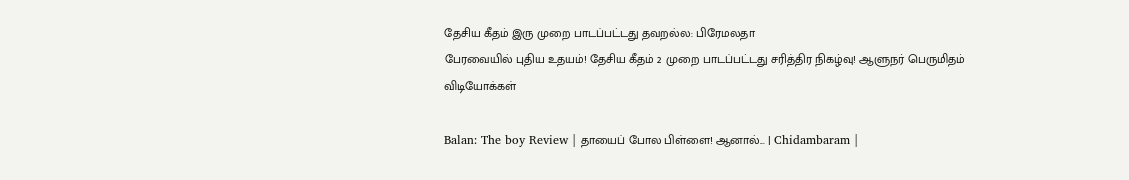தேசிய கீதம் இரு முறை பாடப்பட்டது தவறல்ல: பிரேமலதா
பேரவையில் புதிய உதயம்! தேசிய கீதம் 2 முறை பாடப்பட்டது சரித்திர நிகழ்வு! ஆளுநர் பெருமிதம்
விடியோக்கள்

Balan: The boy Review | தாயைப் போல பிள்ளை! ஆனால்... | Chidambaram |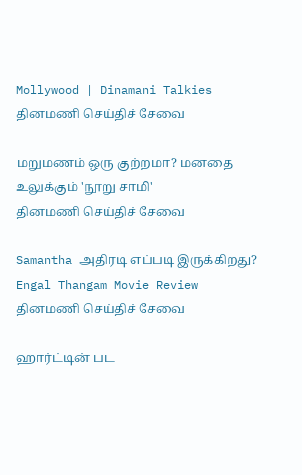Mollywood | Dinamani Talkies
தினமணி செய்திச் சேவை

மறுமணம் ஒரு குற்றமா? மனதை உலுக்கும் 'நூறு சாமி'
தினமணி செய்திச் சேவை

Samantha அதிரடி எப்படி இருக்கிறது? Engal Thangam Movie Review
தினமணி செய்திச் சேவை

ஹார்ட்டின் பட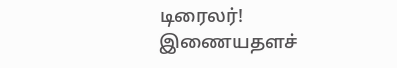டிரைலர்!
இணையதளச்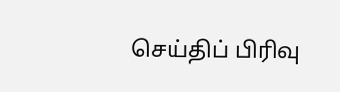செய்திப் பிரிவு